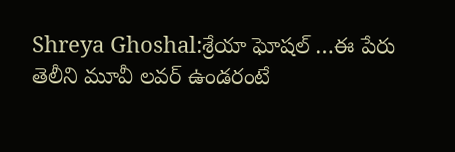Shreya Ghoshal:శ్రేయా ఘోషల్ …ఈ పేరు తెలీని మూవీ లవర్ ఉండరంటే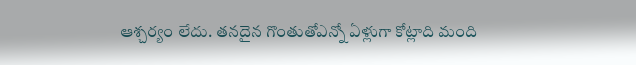ఆశ్చర్యం లేదు. తనదైన గొంతుతోఎన్నో ఏళ్లుగా కోట్లాది మంది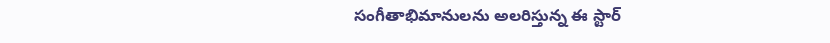సంగీతాభిమానులను అలరిస్తున్న ఈ స్టార్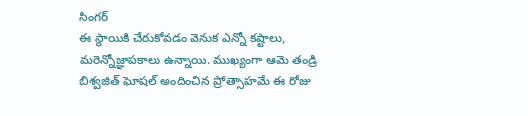సింగర్
ఈ స్థాయికి చేరుకోవడం వెనుక ఎన్నో కష్టాలు, మరెన్నోజ్ఞాపకాలు ఉన్నాయి. ముఖ్యంగా ఆమె తండ్రి బిశ్వజిత్ ఘోషల్ అందించిన ప్రోత్సాహమే ఈ రోజు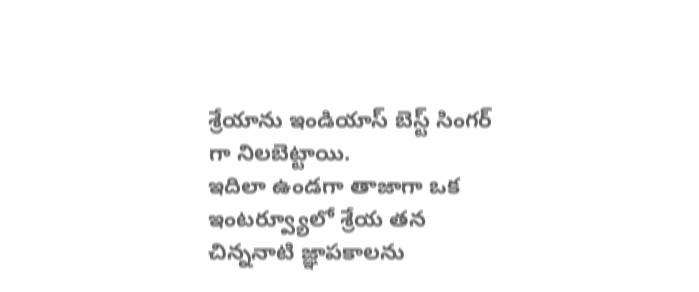శ్రేయాను ఇండియాస్ బెస్ట్ సింగర్ గా నిలబెట్టాయి.
ఇదిలా ఉండగా తాజాగా ఒక ఇంటర్వ్యూలో శ్రేయ తన చిన్ననాటి జ్ఞాపకాలను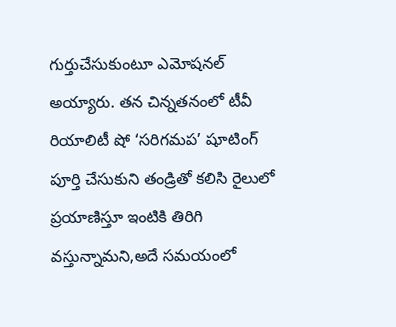గుర్తుచేసుకుంటూ ఎమోషనల్ అయ్యారు. తన చిన్నతనంలో టీవీ రియాలిటీ షో ‘సరిగమప’ షూటింగ్ పూర్తి చేసుకుని తండ్రితో కలిసి రైలులో ప్రయాణిస్తూ ఇంటికి తిరిగి వస్తున్నామని,అదే సమయంలో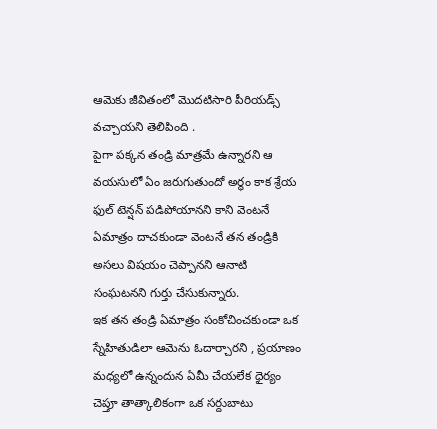ఆమెకు జీవితంలో మొదటిసారి పీరియడ్స్ వచ్చాయని తెలిపింది .
పైగా పక్కన తండ్రి మాత్రమే ఉన్నారని ఆ వయసులో ఏం జరుగుతుందో అర్థం కాక శ్రేయ ఫుల్ టెన్షన్ పడిపోయానని కాని వెంటనే ఏమాత్రం దాచకుండా వెంటనే తన తండ్రికి అసలు విషయం చెప్పానని ఆనాటి సంఘటనని గుర్తు చేసుకున్నారు.
ఇక తన తండ్రి ఏమాత్రం సంకోచించకుండా ఒక స్నేహితుడిలా ఆమెను ఓదార్చారని , ప్రయాణం మధ్యలో ఉన్నందున ఏమీ చేయలేక ధైర్యం చెప్తూ తాత్కాలికంగా ఒక సర్దుబాటు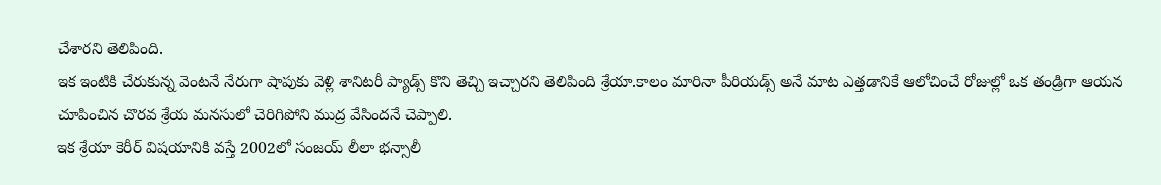చేశారని తెలిపింది.
ఇక ఇంటికి చేరుకున్న వెంటనే నేరుగా షాపుకు వెళ్లి శానిటరీ ప్యాడ్స్ కొని తెచ్చి ఇచ్చారని తెలిపింది శ్రేయా.కాలం మారినా పీరియడ్స్ అనే మాట ఎత్తడానికే ఆలోచించే రోజుల్లో ఒక తండ్రిగా ఆయన చూపించిన చొరవ శ్రేయ మనసులో చెరిగిపోని ముద్ర వేసిందనే చెప్పాలి.
ఇక శ్రేయా కెరీర్ విషయానికి వస్తే 2002లో సంజయ్ లీలా భన్సాలీ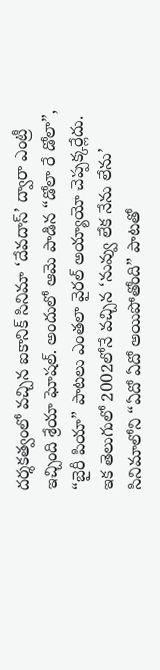దర్శకత్వంలో వచ్చిన ఐకానిక్ సినిమా ‘దేవదాస్’ ద్వారా ఎంట్రీ ఇచ్చింది శ్రేయా ఘోషల్. అందులో ఆమె పాడిన “డోలా రే డోలా”, “బైరీ పియా” పాటలు ఎంతలా వైరల్ అయ్యాయో చెప్పక్కర్లేదు.
ఇక తెలుగులో 2002లోనే వచ్చిన ‘నువ్వు లేక నేను లేను’ సినిమాలోని “ఏదో ఏదో అయిపోతోంది” పాటతో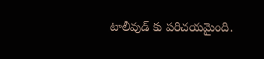టాలీవుడ్ కు పరిచయమైంది.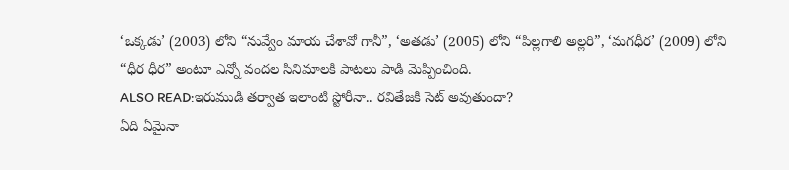‘ఒక్కడు’ (2003) లోని “నువ్వేం మాయ చేశావో గానీ”, ‘అతడు’ (2005) లోని “పిల్లగాలి అల్లరి”, ‘మగధీర’ (2009) లోని “ధీర ధీర” అంటూ ఎన్నో వందల సినిమాలకి పాటలు పాడి మెప్పించింది.
ALSO READ:ఇరుముడి తర్వాత ఇలాంటి స్టోరీనా.. రవితేజకి సెట్ అవుతుందా?
ఏది ఏమైనా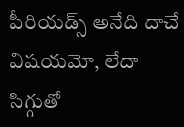పీరియడ్స్ అనేది దాచే విషయమో, లేదా సిగ్గుతో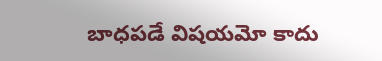బాధపడే విషయమో కాదు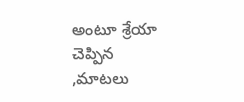అంటూ శ్రేయా చెప్పిన ,మాటలు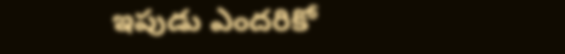ఇపుడు ఎందరికో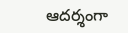ఆదర్శంగా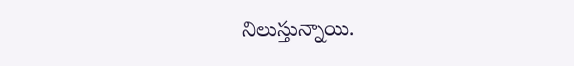నిలుస్తున్నాయి.